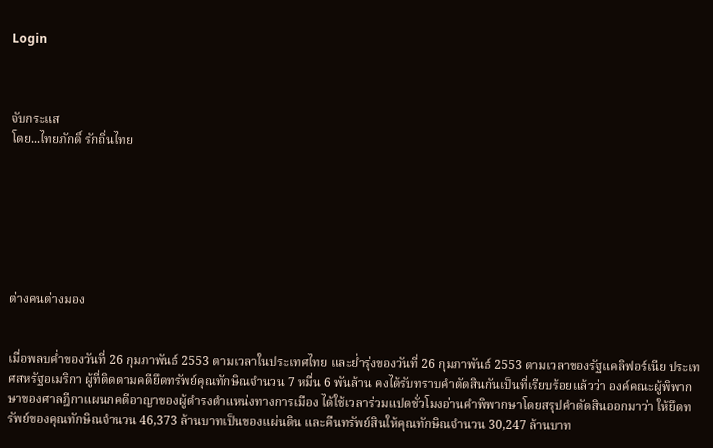Login



จับกระแส
โดย...ไทยภักดิ์ รักถิ่นไทย







ต่างคนต่างมอง


เมื่อพลบค่ำของวันที่ 26 กุมภาพันธ์ 2553 ตามเวลาในประเทศไทย และย่ำรุ่งของวันที่ 26 กุมภาพันธ์ 2553 ตามเวลาของรัฐแคลิฟอร์เนีย ประเทศสหรัฐอเมริกา ผู้ที่ติดตามคดียึดทรัพย์คุณทักษิณจำนวน 7 หมื่น 6 พันล้าน คงได้รับทราบคำตัดสินกันเป็นที่เรียบร้อยแล้วว่า องค์คณะผู้พิพากษาของศาลฎีกาแผนกคดีอาญาของผู้ดำรงตำแหน่งทางการเมือง ได้ใช้เวลาร่วมแปดชั่วโมงอ่านคำพิพากษาโดยสรุปคำตัดสินออกมาว่า ให้ยึดทรัพย์ของคุณทักษิณจำนวน 46,373 ล้านบาทเป็นของแผ่นดิน และคืนทรัพย์สินให้คุณทักษิณจำนวน 30,247 ล้านบาท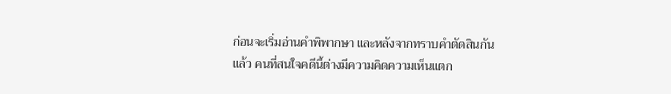ก่อนจะเริ่มอ่านคำพิพากษา และหลังจากทราบคำตัดสินกันแล้ว คนที่สนใจคดีนี้ต่างมีความคิดความเห็นแตก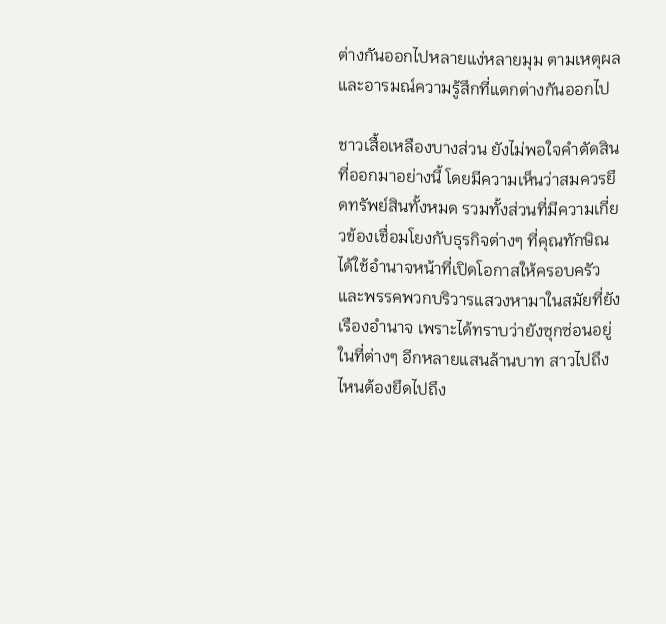ต่างกันออกไปหลายแง่หลายมุม ตามเหตุผลและอารมณ์ความรู้สึกที่แตกต่างกันออกไป

ชาวเสื้อเหลืองบางส่วน ยังไม่พอใจคำตัดสินที่ออกมาอย่างนี้ โดยมีความเห็นว่าสมควรยึดทรัพย์สินทั้งหมด รวมทั้งส่วนที่มีความเกี่ยวข้องเชื่อมโยงกับธุรกิจต่างๆ ที่คุณทักษิณได้ใช้อำนาจหน้าที่เปิดโอกาสให้ครอบครัวและพรรคพวกบริวารแสวงหามาในสมัยที่ยังเรืองอำนาจ เพราะได้ทราบว่ายังซุกซ่อนอยู่ในที่ต่างๆ อีกหลายแสนล้านบาท สาวไปถึงไหนต้องยึดไปถึง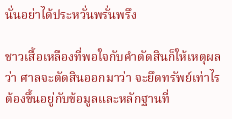นั่นอย่าได้ประหวั่นพรั่นพรึง

ชาวเสื้อเหลืองที่พอใจกับคำตัดสินก็ให้เหตุผลว่า ศาลจะตัดสินออกมาว่า จะยึดทรัพย์เท่าไรต้องขึ้นอยู่กับข้อมูลและหลักฐานที่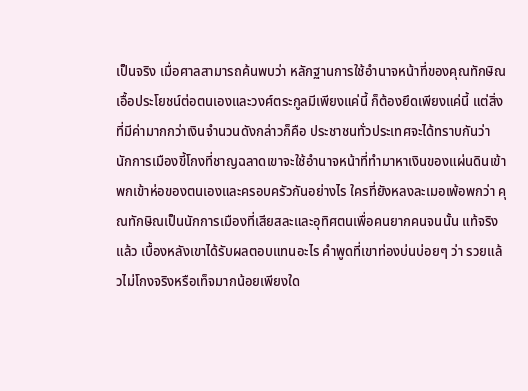เป็นจริง เมื่อศาลสามารถค้นพบว่า หลักฐานการใช้อำนาจหน้าที่ของคุณทักษิณเอื้อประโยชน์ต่อตนเองและวงศ์ตระกูลมีเพียงแค่นี้ ก็ต้องยึดเพียงแค่นี้ แต่สิ่งที่มีค่ามากกว่าเงินจำนวนดังกล่าวก็คือ ประชาชนทั่วประเทศจะได้ทราบกันว่า นักการเมืองขี้โกงที่ชาญฉลาดเขาจะใช้อำนาจหน้าที่ทำมาหาเงินของแผ่นดินเข้าพกเข้าห่อของตนเองและครอบครัวกันอย่างไร ใครที่ยังหลงละเมอเพ้อพกว่า คุณทักษิณเป็นนักการเมืองที่เสียสละและอุทิศตนเพื่อคนยากคนจนนั้น แท้จริงแล้ว เบื้องหลังเขาได้รับผลตอบแทนอะไร คำพูดที่เขาท่องบ่นบ่อยๆ ว่า รวยแล้วไม่โกงจริงหรือเท็จมากน้อยเพียงใด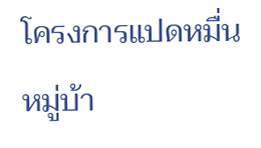โครงการแปดหมื่นหมู่บ้า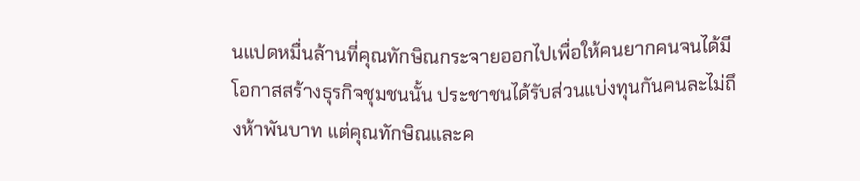นแปดหมื่นล้านที่คุณทักษิณกระจายออกไปเพื่อให้คนยากคนจนได้มีโอกาสสร้างธุรกิจชุมชนนั้น ประชาชนได้รับส่วนแบ่งทุนกันคนละไม่ถึงห้าพันบาท แต่คุณทักษิณและค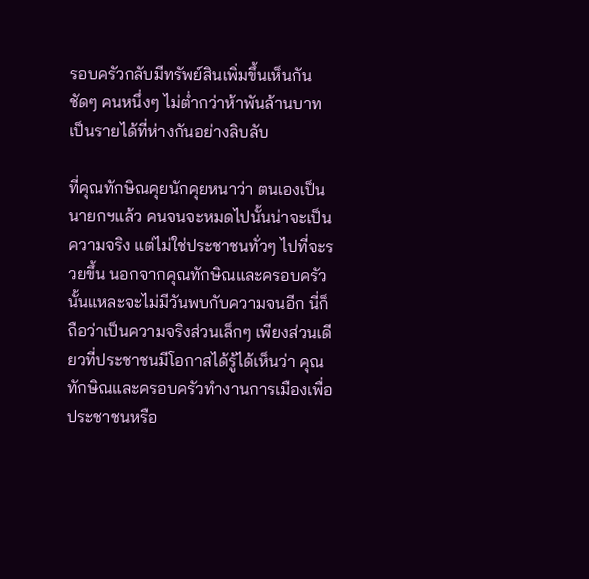รอบครัวกลับมีทรัพย์สินเพิ่มขึ้นเห็นกันชัดๆ คนหนึ่งๆ ไม่ต่ำกว่าห้าพันล้านบาท เป็นรายได้ที่ห่างกันอย่างลิบลับ

ที่คุณทักษิณคุยนักคุยหนาว่า ตนเองเป็นนายกฯแล้ว คนจนจะหมดไปนั้นน่าจะเป็นความจริง แต่ไม่ใช่ประชาชนทั่วๆ ไปที่จะรวยขึ้น นอกจากคุณทักษิณและครอบครัวนั้นแหละจะไม่มีวันพบกับความจนอีก นี่ก็ถือว่าเป็นความจริงส่วนเล็กๆ เพียงส่วนเดียวที่ประชาชนมีโอกาสได้รู้ได้เห็นว่า คุณทักษิณและครอบครัวทำงานการเมืองเพื่อประชาชนหรือ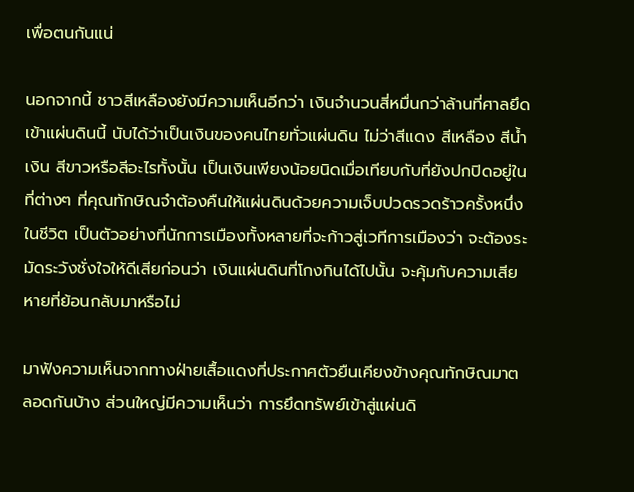เพื่อตนกันแน่

นอกจากนี้ ชาวสีเหลืองยังมีความเห็นอีกว่า เงินจำนวนสี่หมื่นกว่าล้านที่ศาลยึดเข้าแผ่นดินนี้ นับได้ว่าเป็นเงินของคนไทยทั่วแผ่นดิน ไม่ว่าสีแดง สีเหลือง สีน้ำเงิน สีขาวหรือสีอะไรทั้งนั้น เป็นเงินเพียงน้อยนิดเมื่อเทียบกับที่ยังปกปิดอยู่ในที่ต่างๆ ที่คุณทักษิณจำต้องคืนให้แผ่นดินด้วยความเจ็บปวดรวดร้าวครั้งหนึ่งในชีวิต เป็นตัวอย่างที่นักการเมืองทั้งหลายที่จะก้าวสู่เวทีการเมืองว่า จะต้องระมัดระวังชั่งใจให้ดีเสียก่อนว่า เงินแผ่นดินที่โกงกินได้ไปนั้น จะคุ้มกับความเสียหายที่ย้อนกลับมาหรือไม่

มาฟังความเห็นจากทางฝ่ายเสื้อแดงที่ประกาศตัวยืนเคียงข้างคุณทักษิณมาตลอดกันบ้าง ส่วนใหญ่มีความเห็นว่า การยึดทรัพย์เข้าสู่แผ่นดิ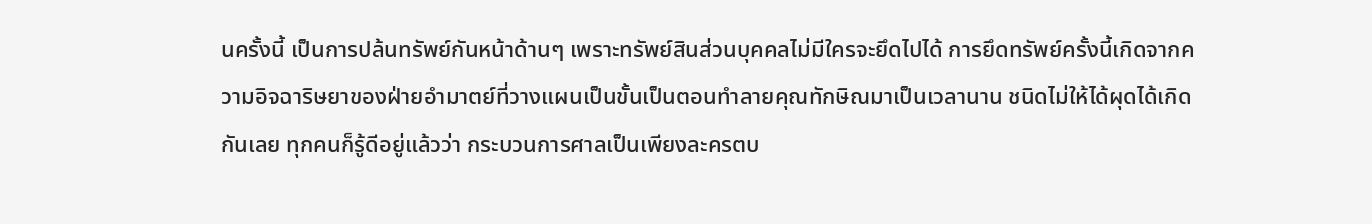นครั้งนี้ เป็นการปล้นทรัพย์กันหน้าด้านๆ เพราะทรัพย์สินส่วนบุคคลไม่มีใครจะยึดไปได้ การยึดทรัพย์ครั้งนี้เกิดจากความอิจฉาริษยาของฝ่ายอำมาตย์ที่วางแผนเป็นขั้นเป็นตอนทำลายคุณทักษิณมาเป็นเวลานาน ชนิดไม่ให้ได้ผุดได้เกิดกันเลย ทุกคนก็รู้ดีอยู่แล้วว่า กระบวนการศาลเป็นเพียงละครตบ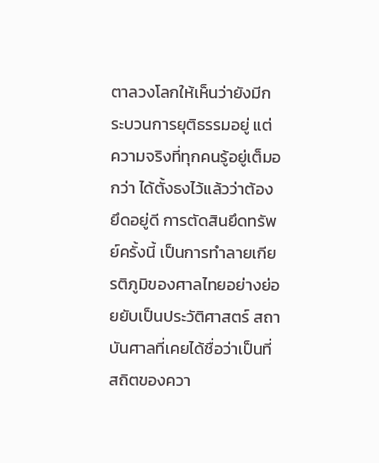ตาลวงโลกให้เห็นว่ายังมีกระบวนการยุติธรรมอยู่ แต่ความจริงที่ทุกคนรู้อยู่เต็มอกว่า ได้ตั้งธงไว้แล้วว่าต้องยึดอยู่ดี การตัดสินยึดทรัพย์ครั้งนี้ เป็นการทำลายเกียรติภูมิของศาลไทยอย่างย่อยยับเป็นประวัติศาสตร์ สถาบันศาลที่เคยได้ชื่อว่าเป็นที่สถิตของควา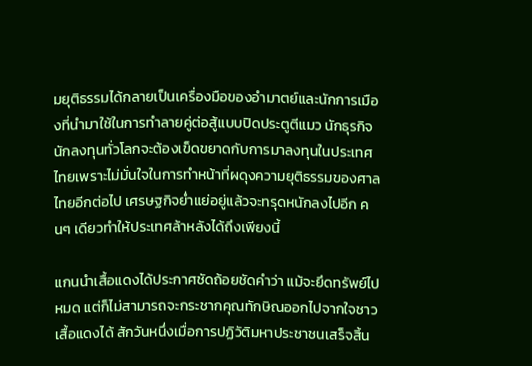มยุติธรรมได้กลายเป็นเครื่องมือของอำมาตย์และนักการเมืองที่นำมาใช้ในการทำลายคู่ต่อสู้แบบปิดประตูตีแมว นักธุรกิจนักลงทุนทั่วโลกจะต้องเข็ดขยาดกับการมาลงทุนในประเทศไทยเพราะไม่มั่นใจในการทำหน้าที่ผดุงความยุติธรรมของศาลไทยอีกต่อไป เศรษฐกิจย่ำแย่อยู่แล้วจะทรุดหนักลงไปอีก คนๆ เดียวทำให้ประเทศล้าหลังได้ถึงเพียงนี้

แกนนำเสื้อแดงได้ประกาศชัดถ้อยชัดคำว่า แม้จะยึดทรัพย์ไปหมด แต่ก็ไม่สามารถจะกระชากคุณทักษิณออกไปจากใจชาวเสื้อแดงได้ สักวันหนึ่งเมื่อการปฏิวัติมหาประชาชนเสร็จสิ้น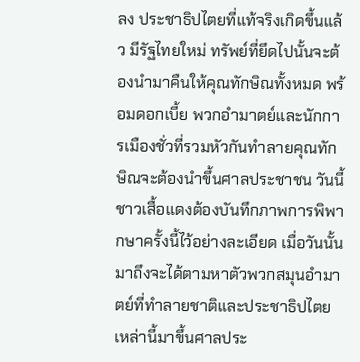ลง ประชาธิปไตยที่แท้จริงเกิดขึ้นแล้ว มีรัฐไทยใหม่ ทรัพย์ที่ยึดไปนั้นจะต้องนำมาคืนให้คุณทักษิณทั้งหมด พร้อมดอกเบี้ย พวกอำมาตย์และนักการเมืองชั่วที่รวมหัวกันทำลายคุณทักษิณจะต้องนำขึ้นศาลประชาชน วันนี้ชาวเสื้อแดงต้องบันทึกภาพการพิพากษาครั้งนี้ไว้อย่างละเอียด เมื่อวันนั้นมาถึงจะได้ตามหาตัวพวกสมุนอำมาตย์ที่ทำลายชาติและประชาธิปไตยเหล่านี้มาขึ้นศาลประ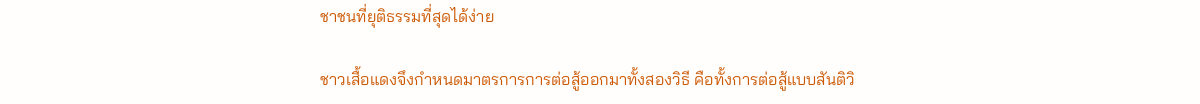ชาชนที่ยุติธรรมที่สุดได้ง่าย

ชาวเสื้อแดงจึงกำหนดมาตรการการต่อสู้ออกมาทั้งสองวิธี คือทั้งการต่อสู้แบบสันติวิ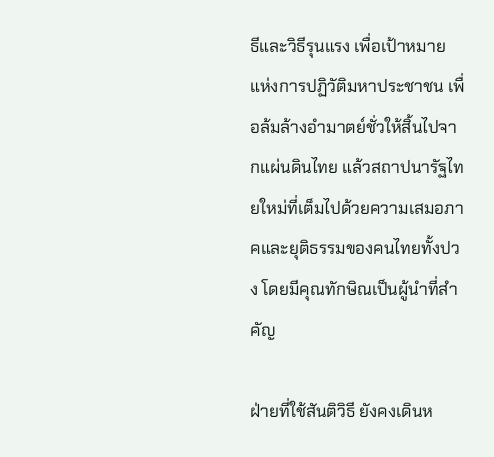ธีและวิธีรุนแรง เพื่อเป้าหมายแห่งการปฏิวัติมหาประชาชน เพื่อล้มล้างอำมาตย์ชั่วให้สิ้นไปจากแผ่นดินไทย แล้วสถาปนารัฐไทยใหม่ที่เต็มไปด้วยความเสมอภาคและยุติธรรมของคนไทยทั้งปวง โดยมีคุณทักษิณเป็นผู้นำที่สำคัญ

ฝ่ายที่ใช้สันติวิธี ยังคงเดินห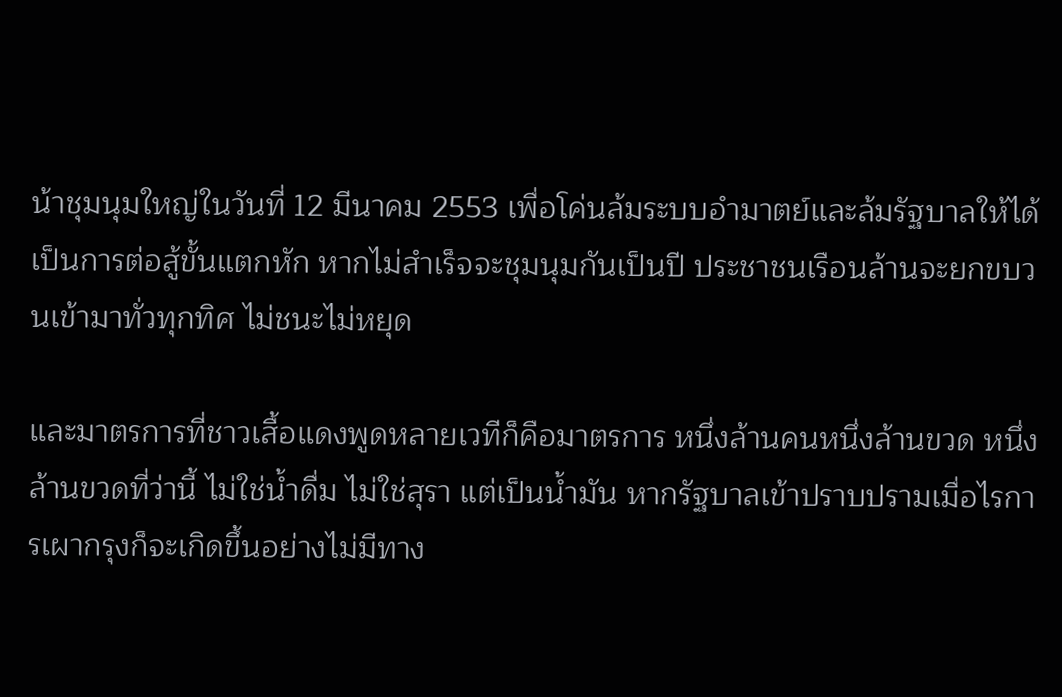น้าชุมนุมใหญ่ในวันที่ 12 มีนาคม 2553 เพื่อโค่นล้มระบบอำมาตย์และล้มรัฐบาลให้ได้ เป็นการต่อสู้ขั้นแตกหัก หากไม่สำเร็จจะชุมนุมกันเป็นปี ประชาชนเรือนล้านจะยกขบวนเข้ามาทั่วทุกทิศ ไม่ชนะไม่หยุด

และมาตรการที่ชาวเสื้อแดงพูดหลายเวทีก็คือมาตรการ หนึ่งล้านคนหนึ่งล้านขวด หนึ่งล้านขวดที่ว่านี้ ไม่ใช่น้ำดื่ม ไม่ใช่สุรา แต่เป็นน้ำมัน หากรัฐบาลเข้าปราบปรามเมื่อไรการเผากรุงก็จะเกิดขึ้นอย่างไม่มีทาง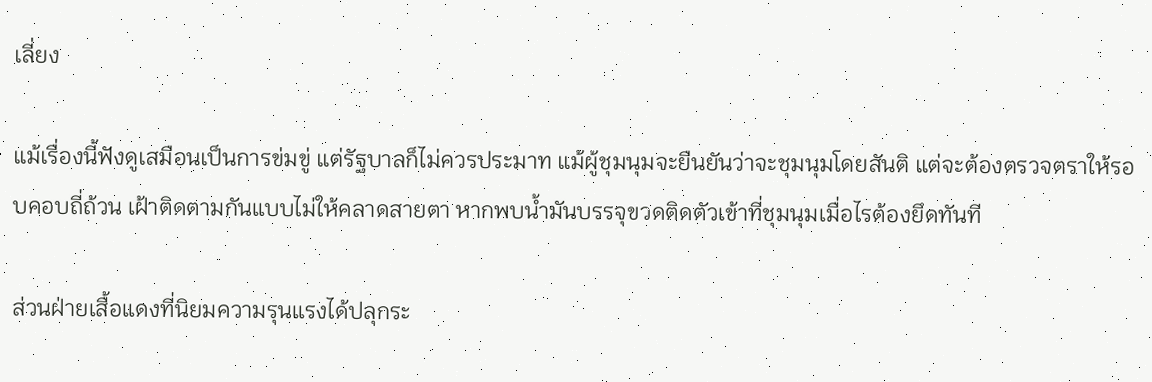เลี่ยง

แม้เรื่องนี้ฟังดูเสมือนเป็นการข่มขู่ แต่รัฐบาลก็ไม่ควรประมาท แม้ผู้ชุมนุมจะยืนยันว่าจะชุมนุมโดยสันติ แต่จะต้องตรวจตราให้รอบคอบถี่ถ้วน เฝ้าติดตามกันแบบไม่ให้คลาดสายตา หากพบน้ำมันบรรจุขวดติดตัวเข้าที่ชุมนุมเมื่อไรต้องยึดทันที

ส่วนฝ่ายเสื้อแดงที่นิยมความรุนแรงได้ปลุกระ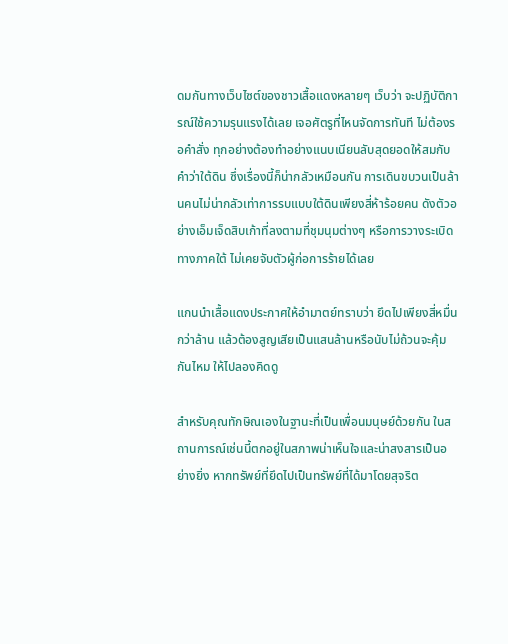ดมกันทางเว็บไซต์ของชาวเสื้อแดงหลายๆ เว็บว่า จะปฏิบัติการณ์ใช้ความรุนแรงได้เลย เจอศัตรูที่ไหนจัดการทันที ไม่ต้องรอคำสั่ง ทุกอย่างต้องทำอย่างแนบเนียนลับสุดยอดให้สมกับคำว่าใต้ดิน ซึ่งเรื่องนี้ก็น่ากลัวเหมือนกัน การเดินขบวนเป็นล้านคนไม่น่ากลัวเท่าการรบแบบใต้ดินเพียงสี่ห้าร้อยคน ดังตัวอย่างเอ็มเจ็ดสิบเก้าที่ลงตามที่ชุมนุมต่างๆ หรือการวางระเบิดทางภาคใต้ ไม่เคยจับตัวผู้ก่อการร้ายได้เลย

แกนนำเสื้อแดงประกาศให้อำมาตย์ทราบว่า ยึดไปเพียงสี่หมื่นกว่าล้าน แล้วต้องสูญเสียเป็นแสนล้านหรือนับไม่ถ้วนจะคุ้มกันไหม ให้ไปลองคิดดู

สำหรับคุณทักษิณเองในฐานะที่เป็นเพื่อนมนุษย์ด้วยกัน ในสถานการณ์เช่นนี้ตกอยู่ในสภาพน่าเห็นใจและน่าสงสารเป็นอย่างยิ่ง หากทรัพย์ที่ยึดไปเป็นทรัพย์ที่ได้มาโดยสุจริต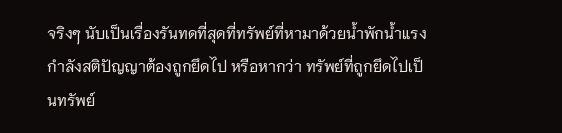จริงๆ นับเป็นเรื่องรันทดที่สุดที่ทรัพย์ที่หามาด้วยน้ำพักน้ำแรง กำลังสติปัญญาต้องถูกยึดไป หรือหากว่า ทรัพย์ที่ถูกยึดไปเป็นทรัพย์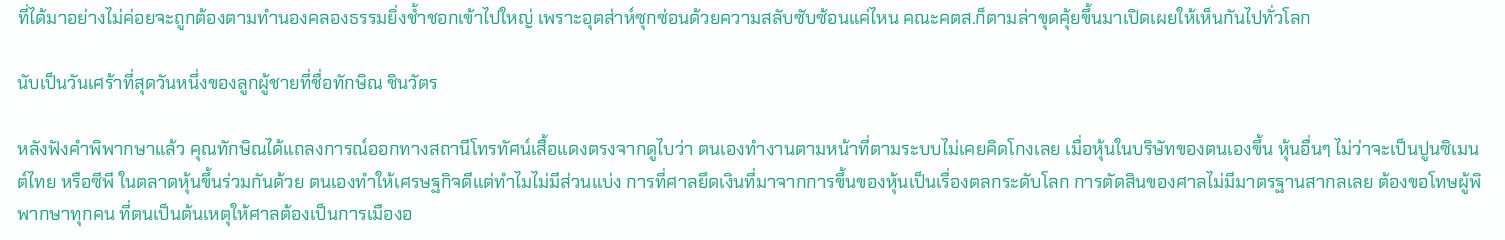ที่ได้มาอย่างไม่ค่อยจะถูกต้องตามทำนองคลองธรรมยิ่งช้ำชอกเข้าไปใหญ่ เพราะอุตส่าห์ซุกซ่อนด้วยความสลับซับซ้อนแค่ไหน คณะคตส.ก็ตามล่าขุดคุ้ยขึ้นมาเปิดเผยให้เห็นกันไปทั่วโลก

นับเป็นวันเศร้าที่สุดวันหนึ่งของลูกผู้ชายที่ชื่อทักษิณ ชินวัตร

หลังฟังคำพิพากษาแล้ว คุณทักษิณได้แถลงการณ์ออกทางสถานีโทรทัศน์เสื้อแดงตรงจากดูไบว่า ตนเองทำงานตามหน้าที่ตามระบบไม่เคยคิดโกงเลย เมื่อหุ้นในบริษัทของตนเองขึ้น หุ้นอื่นๆ ไม่ว่าจะเป็นปูนซิเมนต์ไทย หรือซีพี ในตลาดหุ้นขึ้นร่วมกันด้วย ตนเองทำให้เศรษฐกิจดีแต่ทำไมไม่มีส่วนแบ่ง การที่ศาลยึดเงินที่มาจากการขึ้นของหุ้นเป็นเรื่องตลกระดับโลก การตัดสินของศาลไม่มีมาตรฐานสากลเลย ต้องขอโทษผู้พิพากษาทุกคน ที่ตนเป็นต้นเหตุให้ศาลต้องเป็นการเมืองอ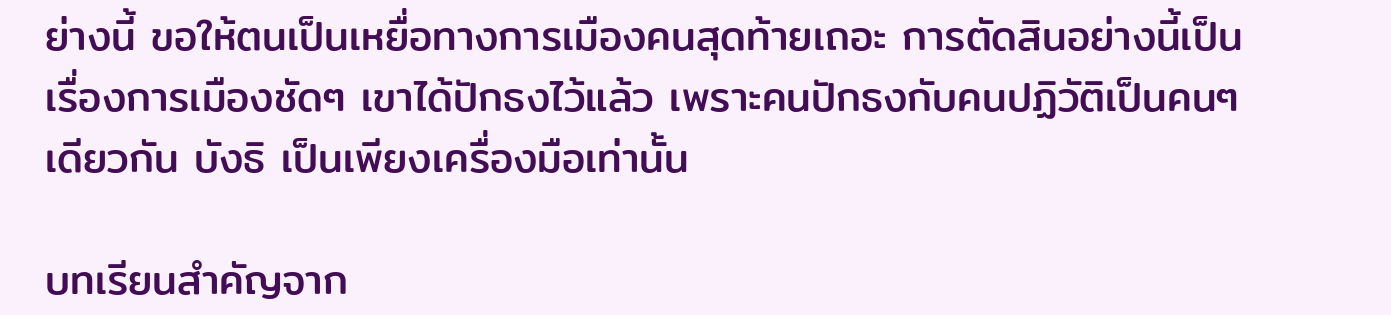ย่างนี้ ขอให้ตนเป็นเหยื่อทางการเมืองคนสุดท้ายเถอะ การตัดสินอย่างนี้เป็นเรื่องการเมืองชัดๆ เขาได้ปักธงไว้แล้ว เพราะคนปักธงกับคนปฏิวัติเป็นคนๆ เดียวกัน บังธิ เป็นเพียงเครื่องมือเท่านั้น

บทเรียนสำคัญจาก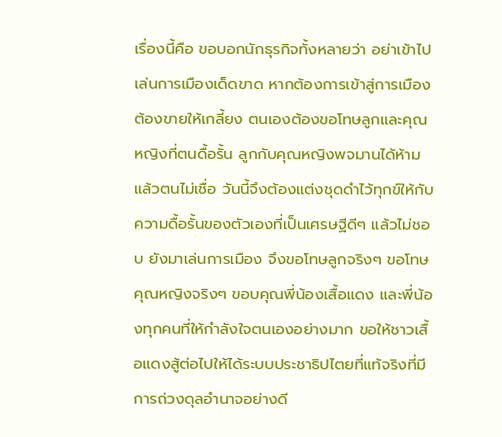เรื่องนี้คือ ขอบอกนักธุรกิจทั้งหลายว่า อย่าเข้าไปเล่นการเมืองเด็ดขาด หากต้องการเข้าสู่การเมืองต้องขายให้เกลี้ยง ตนเองต้องขอโทษลูกและคุณหญิงที่ตนดื้อรั้น ลูกกับคุณหญิงพจมานได้ห้ามแล้วตนไม่เชื่อ วันนี้จึงต้องแต่งชุดดำไว้ทุกข์ให้กับความดื้อรั้นของตัวเองที่เป็นเศรษฐีดีๆ แล้วไม่ชอบ ยังมาเล่นการเมือง จึงขอโทษลูกจริงๆ ขอโทษคุณหญิงจริงๆ ขอบคุณพี่น้องเสื้อแดง และพี่น้องทุกคนที่ให้กำลังใจตนเองอย่างมาก ขอให้ชาวเสื้อแดงสู้ต่อไปให้ได้ระบบประชาธิปไตยที่แท้จริงที่มีการถ่วงดุลอำนาจอย่างดี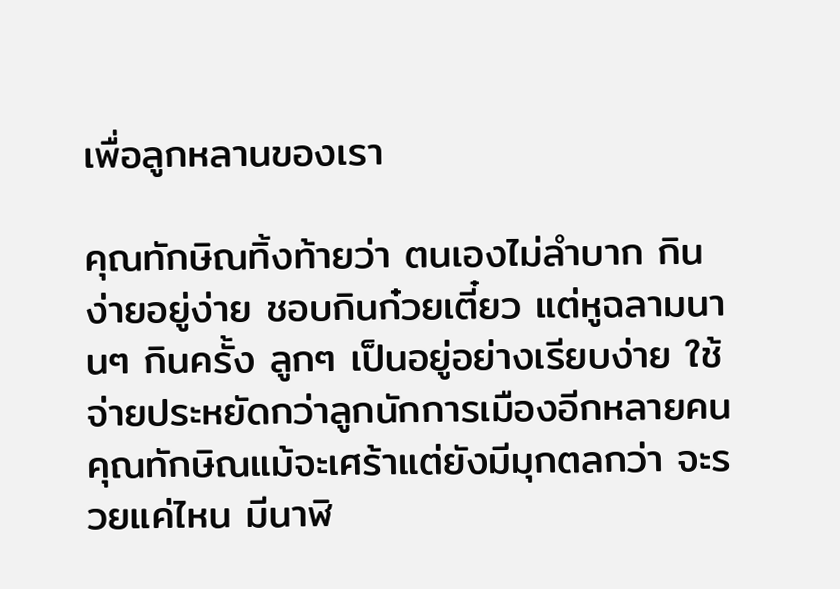เพื่อลูกหลานของเรา

คุณทักษิณทิ้งท้ายว่า ตนเองไม่ลำบาก กินง่ายอยู่ง่าย ชอบกินก๋วยเตี๋ยว แต่หูฉลามนานๆ กินครั้ง ลูกๆ เป็นอยู่อย่างเรียบง่าย ใช้จ่ายประหยัดกว่าลูกนักการเมืองอีกหลายคน คุณทักษิณแม้จะเศร้าแต่ยังมีมุกตลกว่า จะรวยแค่ไหน มีนาฬิ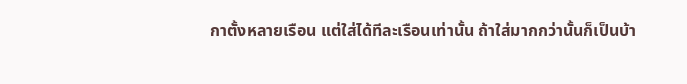กาตั้งหลายเรือน แต่ใส่ได้ทีละเรือนเท่านั้น ถ้าใส่มากกว่านั้นก็เป็นบ้า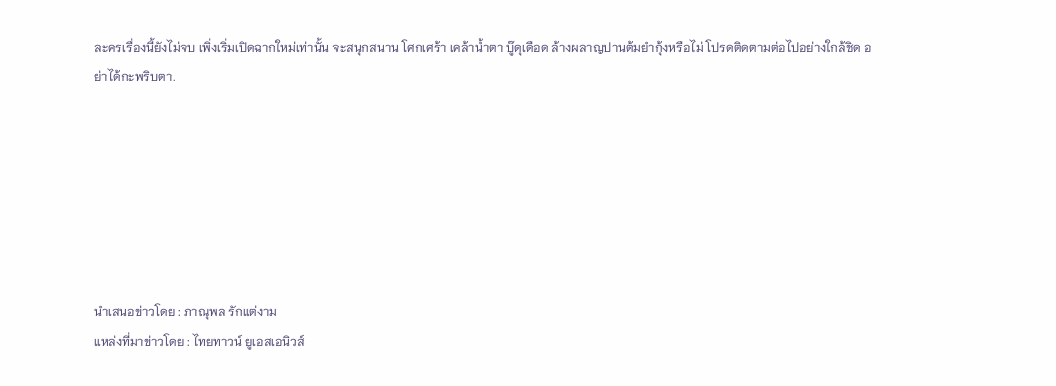ละครเรื่องนี้ยังไม่จบ เพิ่งเริ่มเปิดฉากใหม่เท่านั้น จะสนุกสนาน โศกเศร้า เคล้าน้ำตา บู๊ดุเดือด ล้างผลาญปานต้มยำกุ้งหรือไม่ โปรดติดตามต่อไปอย่างใกล้ชิด อย่าได้กะพริบตา.







นำเสนอข่าวโดย : ภาณุพล รักแต่งาม
แหล่งที่มาข่าวโดย : ไทยทาวน์ ยูเอสเอนิวส์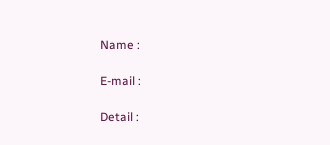Name :

E-mail :

Detail :